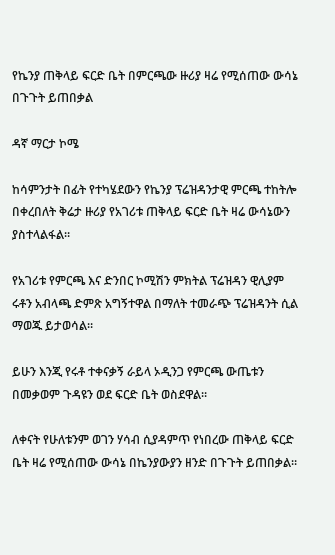የኬንያ ጠቅላይ ፍርድ ቤት በምርጫው ዙሪያ ዛሬ የሚሰጠው ውሳኔ በጉጉት ይጠበቃል

ዳኛ ማርታ ኮሜ

ከሳምንታት በፊት የተካሄደውን የኬንያ ፕሬዝዳንታዊ ምርጫ ተከትሎ በቀረበለት ቅሬታ ዙሪያ የአገሪቱ ጠቅላይ ፍርድ ቤት ዛሬ ውሳኔውን ያስተላልፋል።

የአገሪቱ የምርጫ እና ድንበር ኮሚሽን ምክትል ፕሬዝዳን ዊሊያም ሩቶን አብላጫ ድምጽ አግኝተዋል በማለት ተመራጭ ፕሬዝዳንት ሲል ማወጁ ይታወሳል።

ይሁን እንጂ የሩቶ ተቀናቃኝ ራይላ ኦዲንጋ የምርጫ ውጤቱን በመቃወም ጉዳዩን ወደ ፍርድ ቤት ወስደዋል።

ለቀናት የሁለቱንም ወገን ሃሳብ ሲያዳምጥ የነበረው ጠቅላይ ፍርድ ቤት ዛሬ የሚሰጠው ውሳኔ በኬንያውያን ዘንድ በጉጉት ይጠበቃል።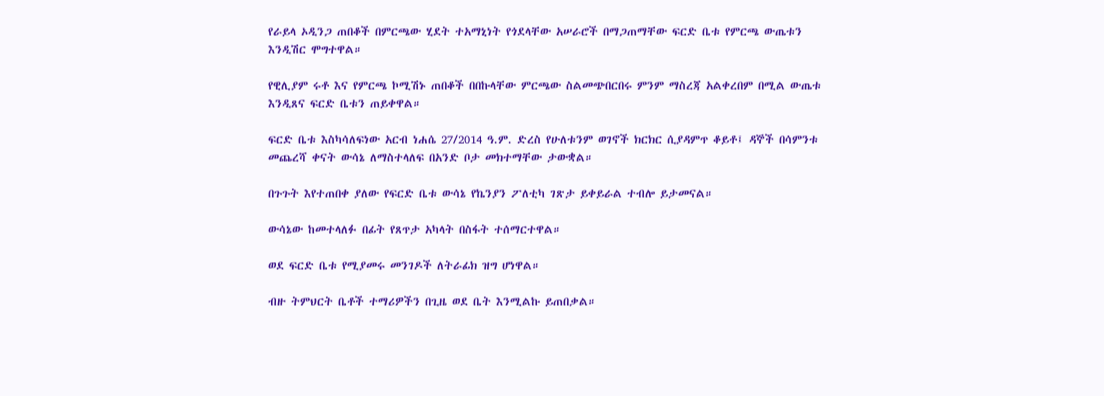የራይላ ኦዲንጋ ጠበቆች በምርጫው ሂደት ተአማኒነት የጎደላቸው አሠራሮች በማጋጠማቸው ፍርድ ቤቱ የምርጫ ውጤቱን እንዲሽር ሞግተዋል።

የዊሊያም ሩቶ እና የምርጫ ኮሚሽኑ ጠበቆች በበኩላቸው ምርጫው ስልመጭበርበሩ ምንም ማስረጃ አልቀረበም በሚል ውጤቱ እንዲጸና ፍርድ ቤቱን ጠይቀዋል።

ፍርድ ቤቱ እስካሳለፍነው አርብ ነሐሴ 27/2014 ዓ.ም. ድረስ የሁለቱንም ወገኖች ክርክር ሲያዳምጥ ቆይቶ፤ ዳኞች በሳምንቱ መጨረሻ ቀናት ውሳኔ ለማስተላለፍ በአንድ ቦታ መክተማቸው ታውቋል።

በጉጉት እየተጠበቀ ያለው የፍርድ ቤቱ ውሳኔ የኬንያን ፖለቲካ ገጽታ ይቀይራል ተብሎ ይታመናል።

ውሳኔው ከመተላለፉ በፊት የጸጥታ አካላት በስፋት ተሰማርተዋል።

ወደ ፍርድ ቤቱ የሚያመሩ መንገዶች ለትራፊክ ዝግ ሆነዋል።

ብዙ ትምህርት ቤቶች ተማሪዎችን በጊዜ ወደ ቤት እንሚልኩ ይጠበቃል።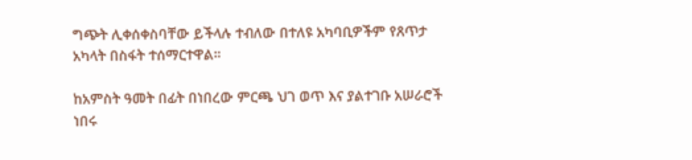ግጭት ሊቀሰቀስባቸው ይችላሉ ተብለው በተለዩ አካባቢዎችም የጸጥታ አካላት በስፋት ተሰማርተዋል።

ከአምስት ዓመት በፊት በነበረው ምርጫ ህገ ወጥ እና ያልተገቡ አሠራሮች ነበሩ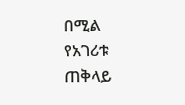በሚል የአገሪቱ ጠቅላይ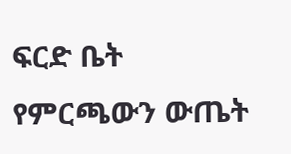ፍርድ ቤት የምርጫውን ውጤት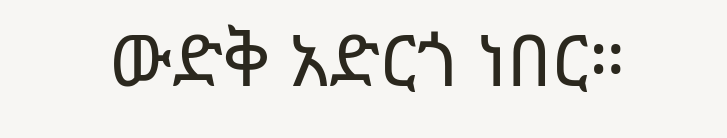ውድቅ አድርጎ ነበር።